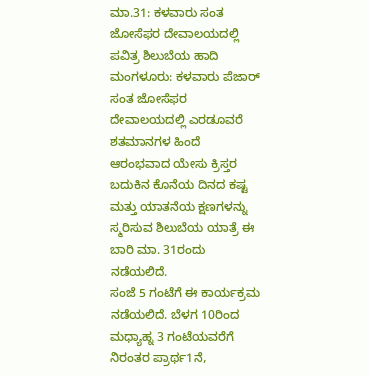ಮಾ.31: ಕಳವಾರು ಸಂತ ಜೋಸೆಫರ ದೇವಾಲಯದಲ್ಲಿ ಪವಿತ್ರ ಶಿಲುಬೆಯ ಹಾದಿ
ಮಂಗಳೂರು: ಕಳವಾರು ಪೆಜಾರ್ ಸಂತ ಜೋಸೆಫರ ದೇವಾಲಯದಲ್ಲಿ ಎರಡೂವರೆ ಶತಮಾನಗಳ ಹಿಂದೆ ಆರಂಭವಾದ ಯೇಸು ಕ್ರಿಸ್ತರ ಬದುಕಿನ ಕೊನೆಯ ದಿನದ ಕಷ್ಟ ಮತ್ತು ಯಾತನೆಯ ಕ್ಷಣಗಳನ್ನು ಸ್ಮರಿಸುವ ಶಿಲುಬೆಯ ಯಾತ್ರೆ ಈ ಬಾರಿ ಮಾ. 31ರಂದು ನಡೆಯಲಿದೆ.
ಸಂಜೆ 5 ಗಂಟೆಗೆ ಈ ಕಾರ್ಯಕ್ರಮ ನಡೆಯಲಿದೆ. ಬೆಳಗ 10ರಿಂದ ಮಧ್ಯಾಹ್ನ 3 ಗಂಟೆಯವರೆಗೆ ನಿರಂತರ ಪ್ರಾರ್ಥ1ನೆ,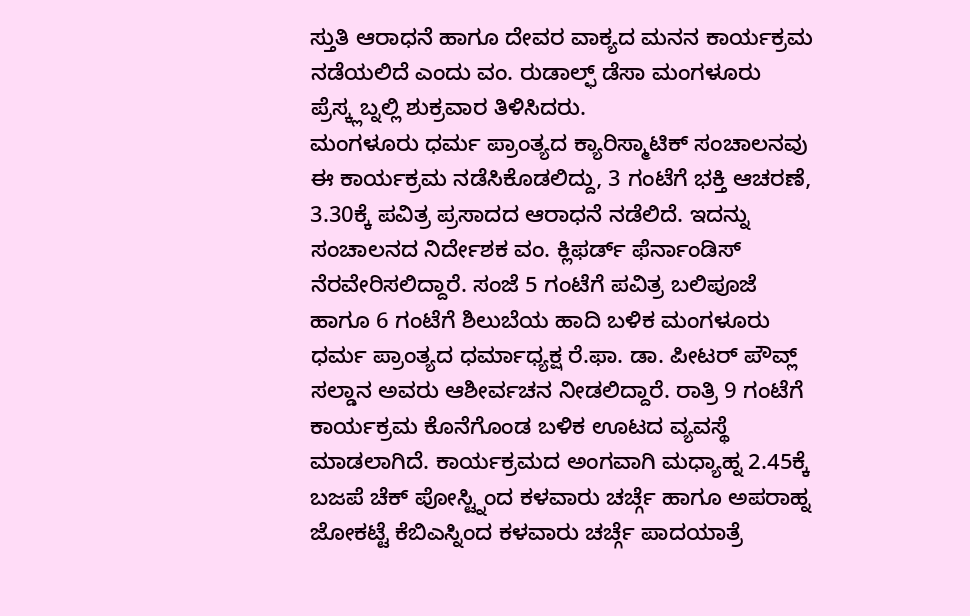ಸ್ತುತಿ ಆರಾಧನೆ ಹಾಗೂ ದೇವರ ವಾಕ್ಯದ ಮನನ ಕಾರ್ಯಕ್ರಮ ನಡೆಯಲಿದೆ ಎಂದು ವಂ. ರುಡಾಲ್ಫ್ ಡೆಸಾ ಮಂಗಳೂರು ಪ್ರೆಸ್ಕ್ಲಬ್ನಲ್ಲಿ ಶುಕ್ರವಾರ ತಿಳಿಸಿದರು.
ಮಂಗಳೂರು ಧರ್ಮ ಪ್ರಾಂತ್ಯದ ಕ್ಯಾರಿಸ್ಮಾಟಿಕ್ ಸಂಚಾಲನವು ಈ ಕಾರ್ಯಕ್ರಮ ನಡೆಸಿಕೊಡಲಿದ್ದು, 3 ಗಂಟೆಗೆ ಭಕ್ತಿ ಆಚರಣೆ, 3.30ಕ್ಕೆ ಪವಿತ್ರ ಪ್ರಸಾದದ ಆರಾಧನೆ ನಡೆಲಿದೆ. ಇದನ್ನು ಸಂಚಾಲನದ ನಿರ್ದೇಶಕ ವಂ. ಕ್ಲಿಫರ್ಡ್ ಫೆರ್ನಾಂಡಿಸ್ ನೆರವೇರಿಸಲಿದ್ದಾರೆ. ಸಂಜೆ 5 ಗಂಟೆಗೆ ಪವಿತ್ರ ಬಲಿಪೂಜೆ ಹಾಗೂ 6 ಗಂಟೆಗೆ ಶಿಲುಬೆಯ ಹಾದಿ ಬಳಿಕ ಮಂಗಳೂರು ಧರ್ಮ ಪ್ರಾಂತ್ಯದ ಧರ್ಮಾಧ್ಯಕ್ಷ ರೆ.ಫಾ. ಡಾ. ಪೀಟರ್ ಪೌವ್ಲ್ ಸಲ್ಡಾನ ಅವರು ಆಶೀರ್ವಚನ ನೀಡಲಿದ್ದಾರೆ. ರಾತ್ರಿ 9 ಗಂಟೆಗೆ ಕಾರ್ಯಕ್ರಮ ಕೊನೆಗೊಂಡ ಬಳಿಕ ಊಟದ ವ್ಯವಸ್ಥೆ ಮಾಡಲಾಗಿದೆ. ಕಾರ್ಯಕ್ರಮದ ಅಂಗವಾಗಿ ಮಧ್ಯಾಹ್ನ 2.45ಕ್ಕೆ ಬಜಪೆ ಚೆಕ್ ಪೋಸ್ಟ್ನಿಂದ ಕಳವಾರು ಚರ್ಚ್ಗೆ ಹಾಗೂ ಅಪರಾಹ್ನ ಜೋಕಟ್ಟೆ ಕೆಬಿಎಸ್ನಿಂದ ಕಳವಾರು ಚರ್ಚ್ಗೆ ಪಾದಯಾತ್ರೆ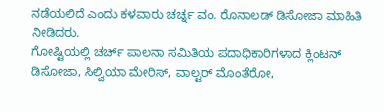ನಡೆಯಲಿದೆ ಎಂದು ಕಳವಾರು ಚರ್ಚ್ನ ವಂ. ರೊನಾಲಡ್ ಡಿಸೋಜಾ ಮಾಹಿತಿ ನೀಡಿದರು.
ಗೋಷ್ಟಿಯಲ್ಲಿ ಚರ್ಚ್ ಪಾಲನಾ ಸಮಿತಿಯ ಪದಾಧಿಕಾರಿಗಳಾದ ಕ್ಲಿಂಟನ್ ಡಿಸೋಜಾ, ಸಿಲ್ವಿಯಾ ಮೇರಿಸ್, ವಾಲ್ಟರ್ ಮೊಂತೆರೋ,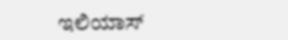ಇಲಿಯಾಸ್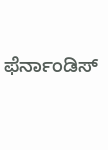ಫೆರ್ನಾಂಡಿಸ್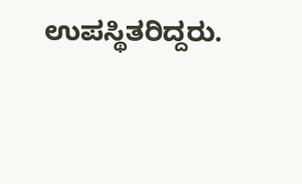ಉಪಸ್ಥಿತರಿದ್ದರು.